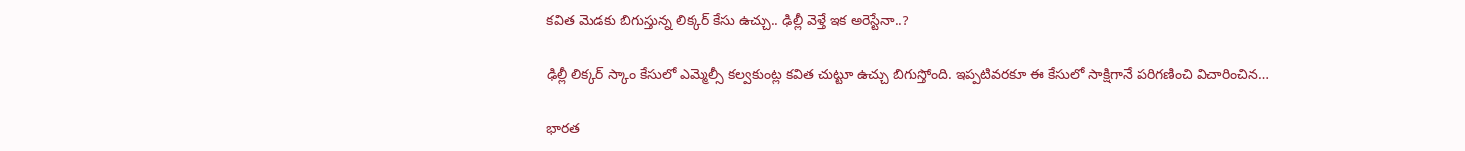కవిత మెడకు బిగుస్తున్న లిక్కర్ కేసు ఉచ్చు.. ఢిల్లీ వెళ్తే ఇక అరెస్టేనా..?

ఢిల్లీ లిక్కర్ స్కాం కేసులో ఎమ్మెల్సీ కల్వకుంట్ల కవిత చుట్టూ ఉచ్చు బిగుస్తోంది. ఇప్పటివరకూ ఈ కేసులో సాక్షిగానే పరిగణించి విచారించిన…

భారత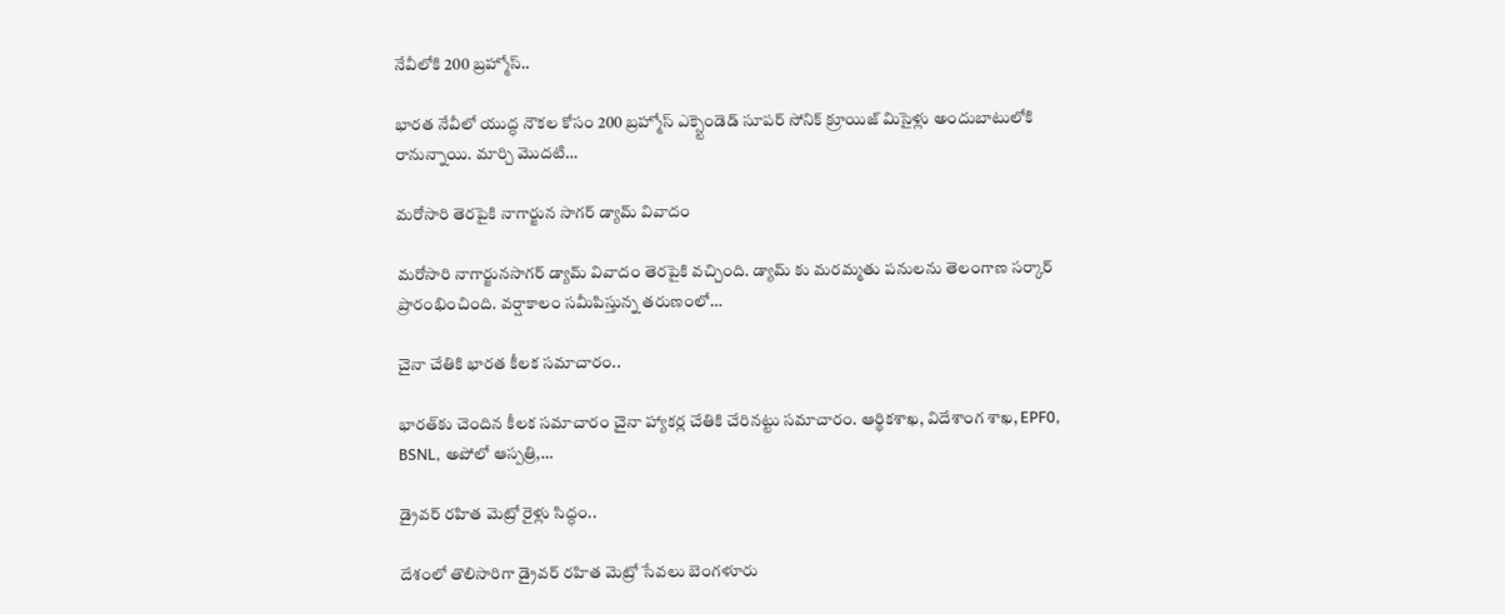నేవీలోకి 200 బ్రహ్మోస్..

భారత నేవీలో యుద్ధ నౌకల కోసం 200 బ్రహ్మోస్ ఎక్స్టెండెడ్ సూపర్ సోనిక్ క్రూయిజ్ మిసైళ్లు అందుబాటులోకి రానున్నాయి. మార్చి మొదటి…

మరోసారి తెరపైకి నాగార్జున సాగర్ డ్యామ్ వివాదం

మరోసారి నాగార్జునసాగర్ డ్యామ్ వివాదం తెరపైకి వచ్చింది. డ్యామ్ కు మరమ్మతు పనులను తెలంగాణ సర్కార్ ప్రారంభించింది. వర్షాకాలం సమీపిస్తున్న తరుణంలో…

చైనా చేతికి భారత కీలక సమాచారం..

భారత్‌కు చెందిన కీలక సమాచారం చైనా హ్యాకర్ల చేతికి చేరినట్టు సమాచారం. ఆర్థికశాఖ, విదేశాంగ శాఖ, EPF0, BSNL, అపోలో ఆస్పత్రి,…

డ్రైవర్ రహిత మెట్రో రైళ్లు సిద్ధం..

దేశంలో తొలిసారిగా డ్రైవర్ రహిత మెట్రో సేవలు బెంగళూరు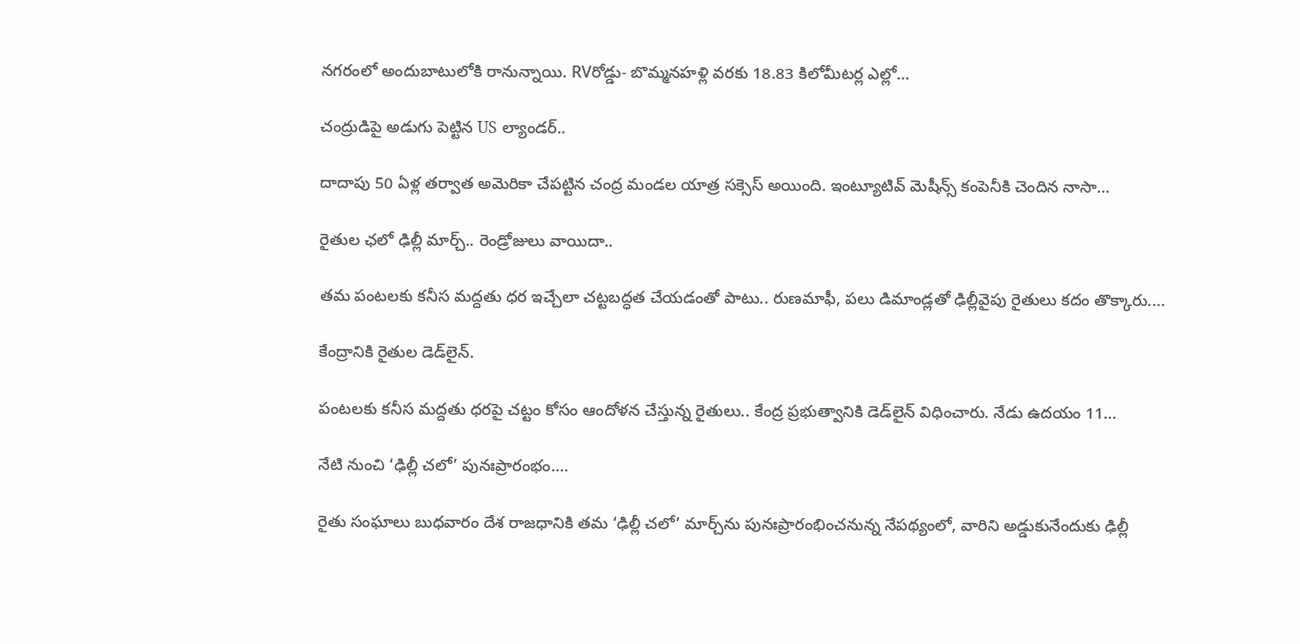నగరంలో అందుబాటులోకి రానున్నాయి. RVరోడ్డు- బొమ్మనహళ్లి వరకు 18.83 కిలోమీటర్ల ఎల్లో…

చంద్రుడిపై అడుగు పెట్టిన US ల్యాండర్..

దాదాపు 50 ఏళ్ల తర్వాత అమెరికా చేపట్టిన చంద్ర మండల యాత్ర సక్సెస్ అయింది. ఇంట్యూటివ్ మెషీన్స్ కంపెనీకి చెందిన నాసా…

రైతుల ఛలో ఢిల్లీ మార్చ్.. రెండ్రోజులు వాయిదా..

తమ పంటలకు కనీస మద్దతు ధర ఇచ్చేలా చట్టబద్ధత చేయడంతో పాటు.. రుణమాఫీ, పలు డిమాండ్లతో ఢిల్లీవైపు రైతులు కదం తొక్కారు.…

కేంద్రానికి రైతుల డెడ్‌లైన్‌.

పంటలకు కనీస మద్దతు ధరపై చట్టం కోసం ఆందోళన చేస్తున్న రైతులు.. కేంద్ర ప్రభుత్వానికి డెడ్‌లైన్‌ విధించారు. నేడు ఉదయం 11…

నేటి నుంచి ‘ఢిల్లీ చలో’ పునఃప్రారంభం….

రైతు సంఘాలు బుధవారం దేశ రాజధానికి తమ ‘ఢిల్లీ చలో’ మార్చ్‌ను పునఃప్రారంభించనున్న నేపథ్యంలో, వారిని అడ్డుకునేందుకు ఢిల్లీ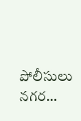పోలీసులు నగర…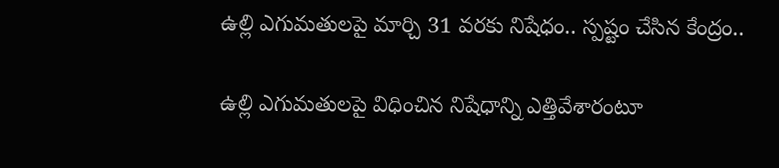ఉల్లి ఎగుమతులపై మార్చి 31 వరకు నిషేధం.. స్పష్టం చేసిన కేంద్రం..

ఉల్లి ఎగుమతులపై విధించిన నిషేధాన్ని ఎత్తివేశారంటూ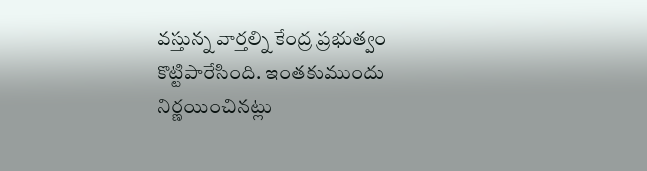వస్తున్న వార్తల్ని కేంద్ర ప్రభుత్వం కొట్టిపారేసింది. ఇంతకుముందు నిర్ణయించినట్లు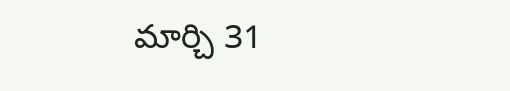మార్చి 31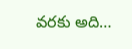వరకు అది…